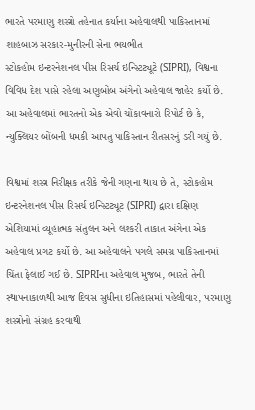ભારતે પરમાણુ શસ્ત્રો તહેનાત કર્યાના અહેવાલથી પાકિસ્તાનમાં શાહબાઝ સરકાર-મુનીરની સેના ભયભીત
સ્ટોકહોમ ઇન્ટરનેશનલ પીસ રિસર્ચ ઇન્સ્ટિટ્યૂટે (SIPRI), વિશ્વના વિવિધ દેશ પાસે રહેલા અણુબોંબ અંગેનો અહેવાલ જાહેર કર્યો છે. આ અહેવાલમાં ભારતનો એક એવો ચોંકાવનારો રિપોર્ટ છે કે, ન્યુક્લિયર બોંબની ધમકી આપતુ પાકિસ્તાન રીતસરનું ડરી ગયું છે.

વિશ્વમાં શસ્ત્ર નિરીક્ષક તરીકે જેની ગણના થાય છે તે, સ્ટોકહોમ ઇન્ટરનેશનલ પીસ રિસર્ચ ઇન્સ્ટિટ્યૂટ (SIPRI) દ્વારા દક્ષિણ એશિયામાં વ્યૂહાત્મક સંતુલન અને લશ્કરી તાકાત અંગેના એક અહેવાલ પ્રગટ કર્યો છે. આ અહેવાલને પગલે સમગ્ર પાકિસ્તાનમાં ચિંતા ફેલાઈ ગઈ છે. SIPRIના અહેવાલ મુજબ, ભારતે તેની સ્થાપનાકાળથી આજ દિવસ સુધીના ઇતિહાસમાં પહેલીવાર, પરમાણુ શસ્ત્રોનો સંગ્રહ કરવાથી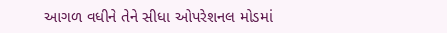આગળ વધીને તેને સીધા ઓપરેશનલ મોડમાં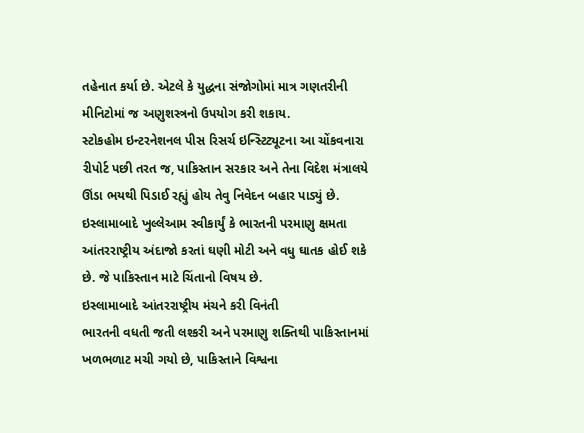તહેનાત કર્યા છે. એટલે કે યુદ્ધના સંજોગોમાં માત્ર ગણતરીની મીનિટોમાં જ અણુશસ્ત્રનો ઉપયોગ કરી શકાય.
સ્ટોકહોમ ઇન્ટરનેશનલ પીસ રિસર્ચ ઇન્સ્ટિટ્યૂટના આ ચોંકવનારા રીપોર્ટ પછી તરત જ, પાકિસ્તાન સરકાર અને તેના વિદેશ મંત્રાલયે ઊંડા ભયથી પિડાઈ રહ્યું હોય તેવુ નિવેદન બહાર પાડ્યું છે. ઇસ્લામાબાદે ખુલ્લેઆમ સ્વીકાર્યું કે ભારતની પરમાણુ ક્ષમતા આંતરરાષ્ટ્રીય અંદાજો કરતાં ઘણી મોટી અને વધુ ઘાતક હોઈ શકે છે. જે પાકિસ્તાન માટે ચિંતાનો વિષય છે.
ઇસ્લામાબાદે આંતરરાષ્ટ્રીય મંચને કરી વિનંતી
ભારતની વધતી જતી લશ્કરી અને પરમાણુ શક્તિથી પાકિસ્તાનમાં ખળભળાટ મચી ગયો છે, પાકિસ્તાને વિશ્વના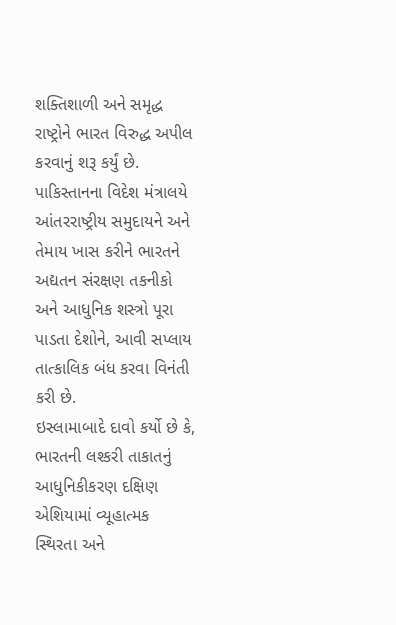શક્તિશાળી અને સમૃદ્ધ રાષ્ટ્રોને ભારત વિરુદ્ધ અપીલ કરવાનું શરૂ કર્યું છે. પાકિસ્તાનના વિદેશ મંત્રાલયે આંતરરાષ્ટ્રીય સમુદાયને અને તેમાય ખાસ કરીને ભારતને અદ્યતન સંરક્ષણ તકનીકો અને આધુનિક શસ્ત્રો પૂરા પાડતા દેશોને, આવી સપ્લાય તાત્કાલિક બંધ કરવા વિનંતી કરી છે.
ઇસ્લામાબાદે દાવો કર્યો છે કે, ભારતની લશ્કરી તાકાતનું આધુનિકીકરણ દક્ષિણ એશિયામાં વ્યૂહાત્મક સ્થિરતા અને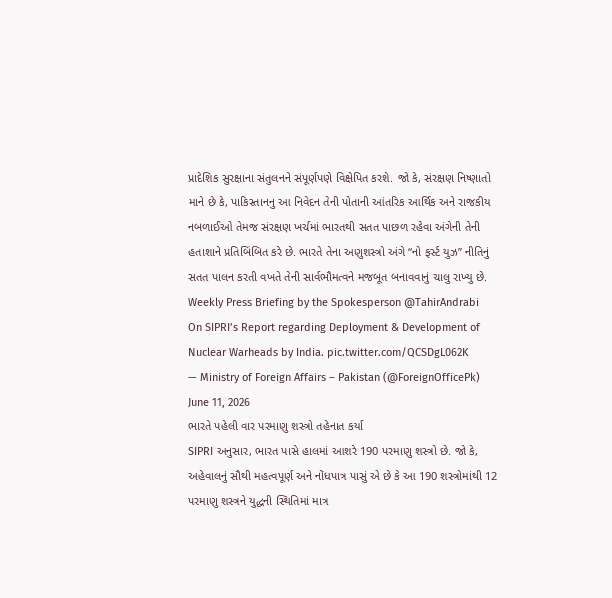પ્રાદેશિક સુરક્ષાના સંતુલનને સંપૂર્ણપણે વિક્ષેપિત કરશે. જો કે, સંરક્ષણ નિષ્ણાતો માને છે કે, પાકિસ્તાનનુ આ નિવેદન તેની પોતાની આંતરિક આર્થિક અને રાજકીય નબળાઈઓ તેમજ સંરક્ષણ ખર્ચમાં ભારતથી સતત પાછળ રહેવા અંગેની તેની હતાશાને પ્રતિબિંબિત કરે છે. ભારતે તેના અણુશસ્ત્રો અંગે “નો ફર્સ્ટ યુઝ” નીતિનું સતત પાલન કરતી વખતે તેની સાર્વભૌમત્વને મજબૂત બનાવવાનું ચાલુ રાખ્યુ છે.
Weekly Press Briefing by the Spokesperson @TahirAndrabi
On SIPRI’s Report regarding Deployment & Development of Nuclear Warheads by India. pic.twitter.com/QCSDgL062K
— Ministry of Foreign Affairs – Pakistan (@ForeignOfficePk) June 11, 2026
ભારતે પહેલી વાર પરમાણુ શસ્ત્રો તહેનાત કર્યા
SIPRI અનુસાર, ભારત પાસે હાલમાં આશરે 190 પરમાણુ શસ્ત્રો છે. જો કે, અહેવાલનું સૌથી મહત્વપૂર્ણ અને નોંધપાત્ર પાસું એ છે કે આ 190 શસ્ત્રોમાંથી 12 પરમાણુ શસ્ત્રને યુદ્ધની સ્થિતિમાં માત્ર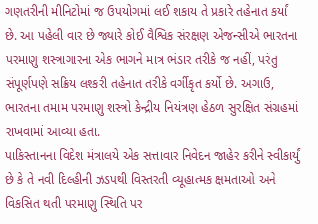ગણતરીની મીનિટોમાં જ ઉપયોગમાં લઈ શકાય તે પ્રકારે તહેનાત કર્યાં છે. આ પહેલી વાર છે જ્યારે કોઈ વૈશ્વિક સંરક્ષણ એજન્સીએ ભારતના પરમાણુ શસ્ત્રાગારના એક ભાગને માત્ર ભંડાર તરીકે જ નહીં, પરંતુ સંપૂર્ણપણે સક્રિય લશ્કરી તહેનાત તરીકે વર્ગીકૃત કર્યો છે. અગાઉ, ભારતના તમામ પરમાણુ શસ્ત્રો કેન્દ્રીય નિયંત્રણ હેઠળ સુરક્ષિત સંગ્રહમાં રાખવામાં આવ્યા હતા.
પાકિસ્તાનના વિદેશ મંત્રાલયે એક સત્તાવાર નિવેદન જાહેર કરીને સ્વીકાર્યું છે કે તે નવી દિલ્હીની ઝડપથી વિસ્તરતી વ્યૂહાત્મક ક્ષમતાઓ અને વિકસિત થતી પરમાણુ સ્થિતિ પર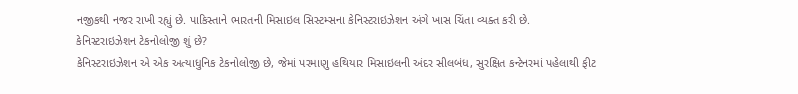નજીકથી નજર રાખી રહ્યું છે. પાકિસ્તાને ભારતની મિસાઇલ સિસ્ટમ્સના કેનિસ્ટરાઇઝેશન અંગે ખાસ ચિંતા વ્યક્ત કરી છે.
કેનિસ્ટરાઇઝેશન ટેકનોલોજી શું છે?
કેનિસ્ટરાઇઝેશન એ એક અત્યાધુનિક ટેકનોલોજી છે, જેમાં પરમાણુ હથિયાર મિસાઇલની અંદર સીલબંધ, સુરક્ષિત કન્ટેનરમાં પહેલાથી ફીટ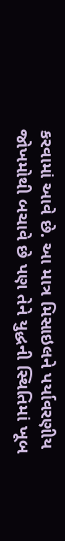કરવામાં આવે છે. આ માત્ર મિસાઇલને પર્યાવરણીય જોખમોથી બચાવે છે પણ તેને યુદ્ધની સ્થિતિમાં ખૂબ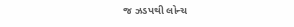જ ઝડપથી લોન્ચ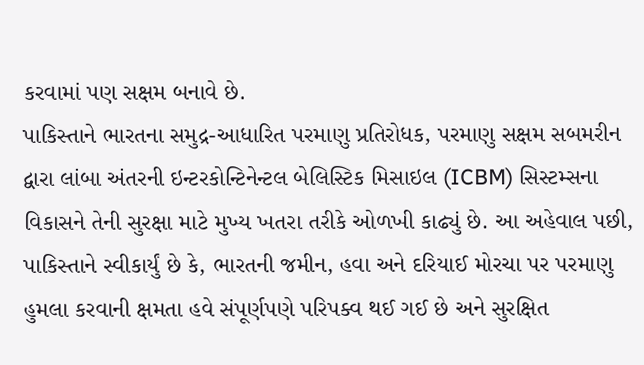કરવામાં પણ સક્ષમ બનાવે છે.
પાકિસ્તાને ભારતના સમુદ્ર-આધારિત પરમાણુ પ્રતિરોધક, પરમાણુ સક્ષમ સબમરીન દ્વારા લાંબા અંતરની ઇન્ટરકોન્ટિનેન્ટલ બેલિસ્ટિક મિસાઇલ (ICBM) સિસ્ટમ્સના વિકાસને તેની સુરક્ષા માટે મુખ્ય ખતરા તરીકે ઓળખી કાઢ્યું છે. આ અહેવાલ પછી, પાકિસ્તાને સ્વીકાર્યું છે કે, ભારતની જમીન, હવા અને દરિયાઈ મોરચા પર પરમાણુ હુમલા કરવાની ક્ષમતા હવે સંપૂર્ણપણે પરિપક્વ થઈ ગઈ છે અને સુરક્ષિત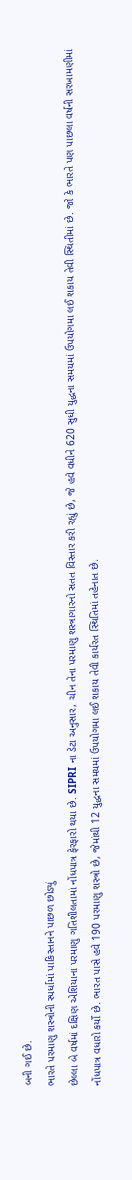બની ગઈ છે.
ભારતે પરમાણુ શસ્ત્રોની સ્પર્ધામાં પાકિસ્તાનને પાછળ છોડ્યું
છેલ્લા બે વર્ષમાં દક્ષિણ એશિયાના પરમાણુ ગતિશીલતામાં નોંધપાત્ર ફેરફારો થયા છે. SIPRI ના ડેટા અનુસાર, ચીન તેના પરમાણુ શસ્ત્રાગારનો સતત વિસ્તાર કરી રહ્યું છે, જે હવે વધીને 620 સુધી યુદ્ધના સમયમાં ઉપયોગમા લઈ શકાય તેવી સ્થિતીમાં છે. જો કે ભારતે પણ પાછલા વર્ષની સરખામણીમાં નોંધપાત્ર વધારો કર્યો છે. ભારત પાસે હવે 190 પરમાણુ શસ્ત્રો છે, જેમાંથી 12 યુદ્ધના સમયમાં ઉપયોગમા લઈ શકાય તેવી કાર્યરત સ્થિતિમાં તહેનાત છે.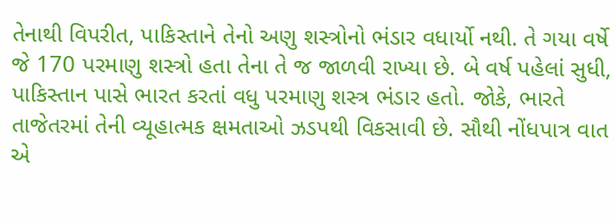તેનાથી વિપરીત, પાકિસ્તાને તેનો અણુ શસ્ત્રોનો ભંડાર વધાર્યો નથી. તે ગયા વર્ષે જે 170 પરમાણુ શસ્ત્રો હતા તેના તે જ જાળવી રાખ્યા છે. બે વર્ષ પહેલાં સુધી, પાકિસ્તાન પાસે ભારત કરતાં વધુ પરમાણુ શસ્ત્ર ભંડાર હતો. જોકે, ભારતે તાજેતરમાં તેની વ્યૂહાત્મક ક્ષમતાઓ ઝડપથી વિકસાવી છે. સૌથી નોંધપાત્ર વાત એ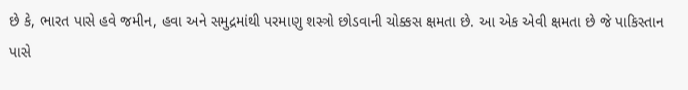છે કે, ભારત પાસે હવે જમીન, હવા અને સમુદ્રમાંથી પરમાણુ શસ્ત્રો છોડવાની ચોક્કસ ક્ષમતા છે. આ એક એવી ક્ષમતા છે જે પાકિસ્તાન પાસે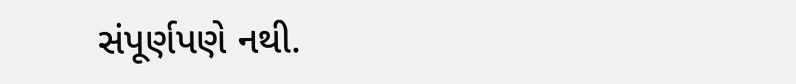સંપૂર્ણપણે નથી.